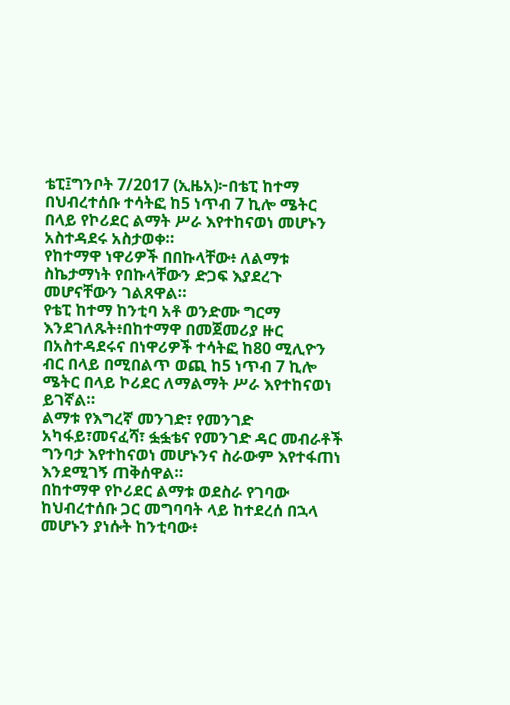ቴፒ፤ግንቦት 7/2017 (ኢዜአ)፦በቴፒ ከተማ በህብረተሰቡ ተሳትፎ ከ5 ነጥብ 7 ኪሎ ሜትር በላይ የኮሪደር ልማት ሥራ እየተከናወነ መሆኑን አስተዳደሩ አስታወቀ።
የከተማዋ ነዋሪዎች በበኩላቸው፥ ለልማቱ ስኬታማነት የበኩላቸውን ድጋፍ እያደረጉ መሆናቸውን ገልጸዋል።
የቴፒ ከተማ ከንቲባ አቶ ወንድሙ ግርማ እንደገለጹት፥በከተማዋ በመጀመሪያ ዙር በአስተዳደሩና በነዋሪዎች ተሳትፎ ከ80 ሚሊዮን ብር በላይ በሚበልጥ ወጪ ከ5 ነጥብ 7 ኪሎ ሜትር በላይ ኮሪደር ለማልማት ሥራ እየተከናወነ ይገኛል።
ልማቱ የእግረኛ መንገድ፣ የመንገድ አካፋይ፣መናፈሻ፣ ፏፏቴና የመንገድ ዳር መብራቶች ግንባታ እየተከናወነ መሆኑንና ስራውም እየተፋጠነ እንደሚገኝ ጠቅሰዋል።
በከተማዋ የኮሪደር ልማቱ ወደስራ የገባው ከህብረተሰቡ ጋር መግባባት ላይ ከተደረሰ በኋላ መሆኑን ያነሱት ከንቲባው፥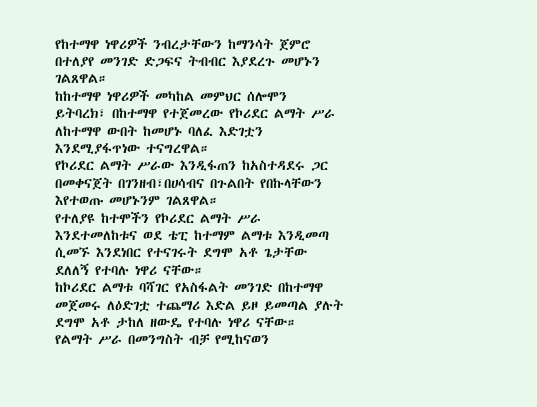የከተማዋ ነዋሪዎች ንብረታቸውን ከማንሳት ጀምሮ በተለያየ መንገድ ድጋፍና ትብብር እያደረጉ መሆኑን ገልጸዋል።
ከከተማዋ ነዋሪዎች መካከል መምህር ሰሎሞን ይትባረክ፣ በከተማዋ የተጀመረው የኮሪደር ልማት ሥራ ለከተማዋ ውበት ከመሆኑ ባለፈ እድገቷን እንደሚያፋጥነው ተናግረዋል።
የኮሪደር ልማት ሥራው እንዲፋጠን ከአስተዳደሩ ጋር በመቀናጀት በገንዘብ፣በሀሳብና በጉልበት የበኩላቸውን እየተወጡ መሆኑንም ገልጸዋል።
የተለያዩ ከተሞችን የኮሪደር ልማት ሥራ እንደተመለከቱና ወደ ቴፒ ከተማም ልማቱ እንዲመጣ ሲመኙ እንደነበር የተናገሩት ደግሞ አቶ ጌታቸው ደለለኝ የተባሉ ነዋሪ ናቸው።
ከኮሪደር ልማቱ ባሻገር የአስፋልት መንገድ በከተማዋ መጀመሩ ለዕድገቷ ተጨማሪ እድል ይዞ ይመጣል ያሉት ደግሞ አቶ ታከለ ዘውዴ የተባሉ ነዋሪ ናቸው።
የልማት ሥራ በመንግስት ብቻ የሚከናወን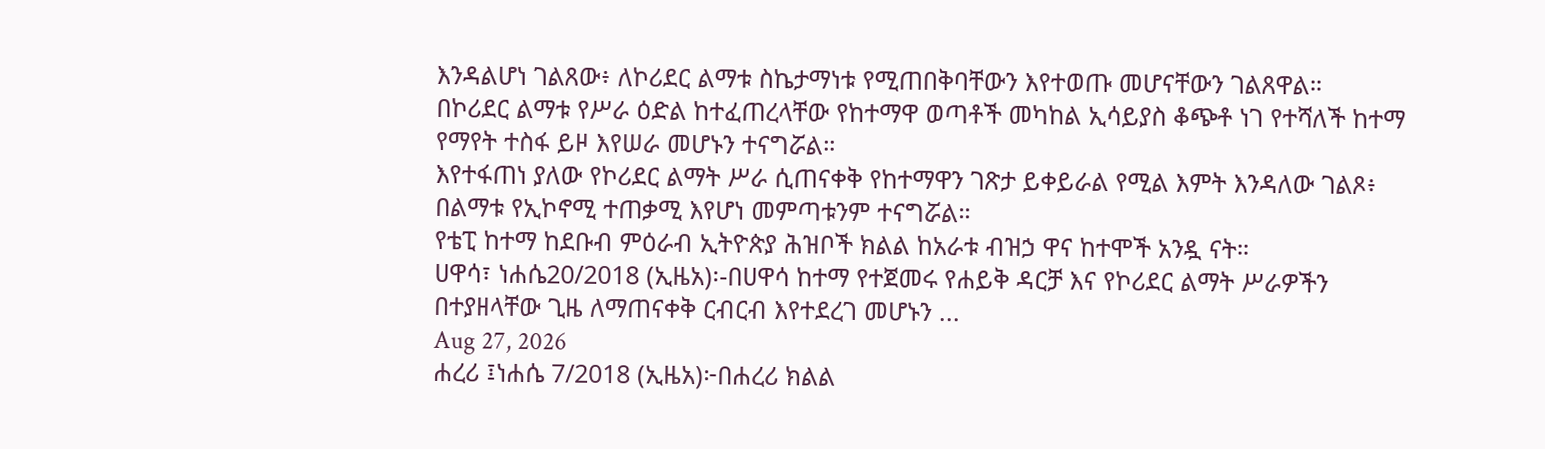እንዳልሆነ ገልጸው፥ ለኮሪደር ልማቱ ስኬታማነቱ የሚጠበቅባቸውን እየተወጡ መሆናቸውን ገልጸዋል።
በኮሪደር ልማቱ የሥራ ዕድል ከተፈጠረላቸው የከተማዋ ወጣቶች መካከል ኢሳይያስ ቆጭቶ ነገ የተሻለች ከተማ የማየት ተስፋ ይዞ እየሠራ መሆኑን ተናግሯል።
እየተፋጠነ ያለው የኮሪደር ልማት ሥራ ሲጠናቀቅ የከተማዋን ገጽታ ይቀይራል የሚል እምት እንዳለው ገልጾ፥ በልማቱ የኢኮኖሚ ተጠቃሚ እየሆነ መምጣቱንም ተናግሯል።
የቴፒ ከተማ ከደቡብ ምዕራብ ኢትዮጵያ ሕዝቦች ክልል ከአራቱ ብዝኃ ዋና ከተሞች አንዷ ናት።
ሀዋሳ፣ ነሐሴ20/2018 (ኢዜአ)፡-በሀዋሳ ከተማ የተጀመሩ የሐይቅ ዳርቻ እና የኮሪደር ልማት ሥራዎችን በተያዘላቸው ጊዜ ለማጠናቀቅ ርብርብ እየተደረገ መሆኑን ...
Aug 27, 2026
ሐረሪ ፤ነሐሴ 7/2018 (ኢዜአ)፦በሐረሪ ክልል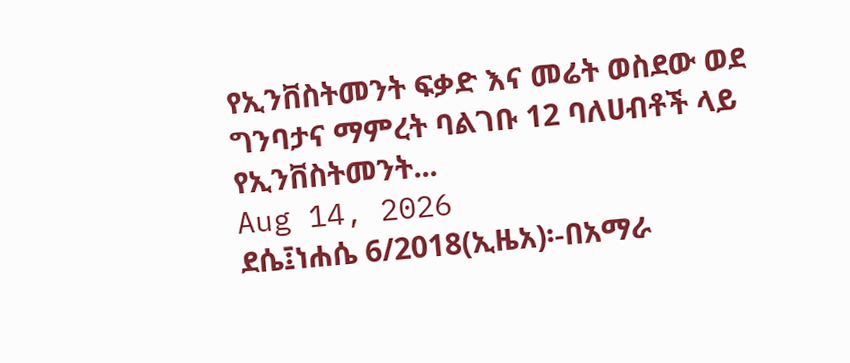የኢንቨስትመንት ፍቃድ እና መሬት ወስደው ወደ ግንባታና ማምረት ባልገቡ 12 ባለሀብቶች ላይ የኢንቨስትመንት...
Aug 14, 2026
ደሴ፤ነሐሴ 6/2018(ኢዜአ)፡-በአማራ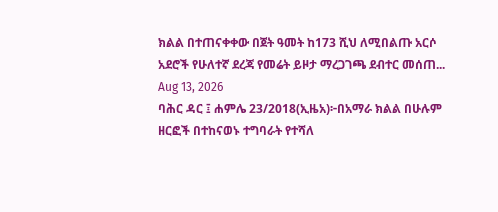ክልል በተጠናቀቀው በጀት ዓመት ከ173 ሺህ ለሚበልጡ አርሶ አደሮች የሁለተኛ ደረጃ የመሬት ይዞታ ማረጋገጫ ደብተር መሰጠ...
Aug 13, 2026
ባሕር ዳር ፤ ሐምሌ 23/2018(ኢዜአ)፦በአማራ ክልል በሁሉም ዘርፎች በተከናወኑ ተግባራት የተሻለ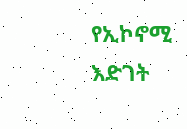የኢኮኖሚ እድገት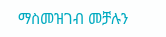ማስመዝገብ መቻሉን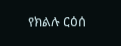የክልሉ ርዕሰ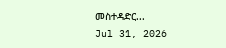መስተዳድር...
Jul 31, 2026